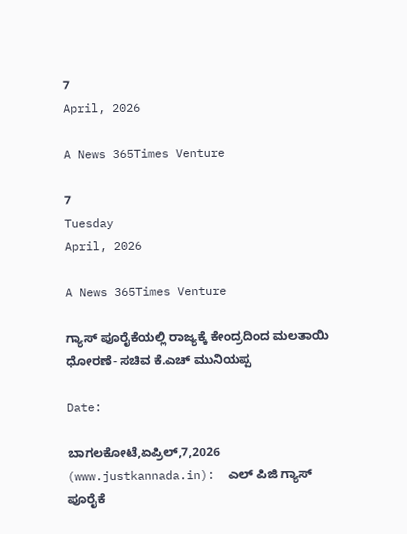7
April, 2026

A News 365Times Venture

7
Tuesday
April, 2026

A News 365Times Venture

ಗ್ಯಾಸ್ ಪೂರೈಕೆಯಲ್ಲಿ ರಾಜ್ಯಕ್ಕೆ ಕೇಂದ್ರದಿಂದ ಮಲತಾಯಿ ಧೋರಣೆ- ಸಚಿವ ಕೆ.ಎಚ್ ಮುನಿಯಪ್ಪ

Date:

ಬಾಗಲಕೋಟೆ,ಏಪ್ರಿಲ್,7,2026 (www.justkannada.in):  ಎಲ್ ಪಿಜಿ ಗ್ಯಾಸ್ ಪೂರೈಕೆ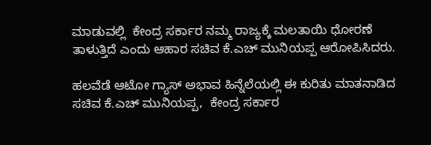ಮಾಡುವಲ್ಲಿ  ಕೇಂದ್ರ ಸರ್ಕಾರ ನಮ್ಮ ರಾಜ್ಯಕ್ಕೆ ಮಲತಾಯಿ ಧೋರಣೆ ತಾಳುತ್ತಿದೆ ಎಂದು ಆಹಾರ ಸಚಿವ ಕೆ.ಎಚ್ ಮುನಿಯಪ್ಪ ಆರೋಪಿಸಿದರು.

ಹಲವೆಡೆ ಆಟೋ ಗ್ಯಾಸ್ ಅಭಾವ ಹಿನ್ನೆಲೆಯಲ್ಲಿ ಈ ಕುರಿತು ಮಾತನಾಡಿದ ಸಚಿವ ಕೆ.ಎಚ್ ಮುನಿಯಪ್ಪ,  ಕೇಂದ್ರ ಸರ್ಕಾರ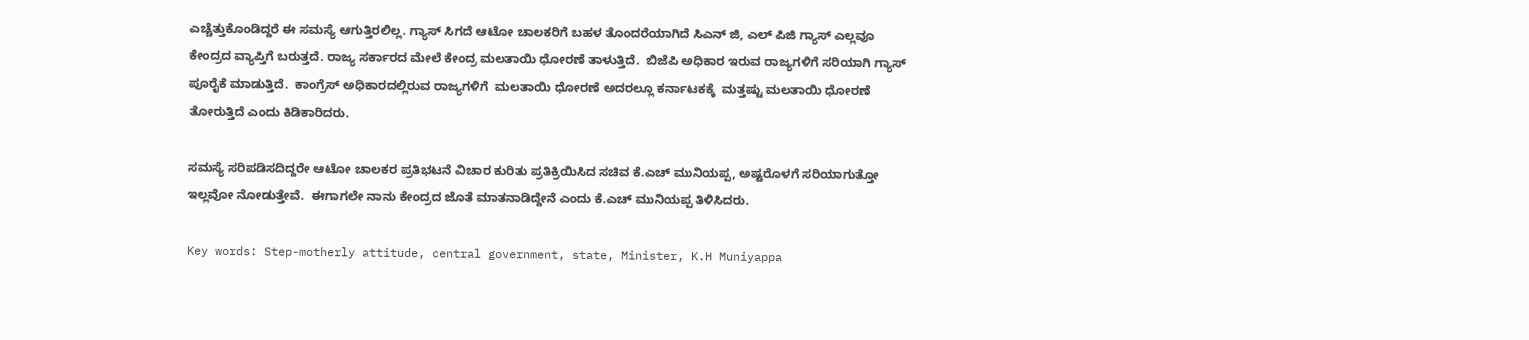ಎಚ್ಚೆತ್ತುಕೊಂಡಿದ್ದರೆ ಈ ಸಮಸ್ಯೆ ಆಗುತ್ತಿರಲಿಲ್ಲ. ಗ್ಯಾಸ್ ಸಿಗದೆ ಆಟೋ ಚಾಲಕರಿಗೆ ಬಹಳ ತೊಂದರೆಯಾಗಿದೆ ಸಿಎನ್ ಜಿ, ಎಲ್ ಪಿಜಿ ಗ್ಯಾಸ್ ಎಲ್ಲವೂ ಕೇಂದ್ರದ ವ್ಯಾಪ್ತಿಗೆ ಬರುತ್ತದೆ. ರಾಜ್ಯ ಸರ್ಕಾರದ ಮೇಲೆ ಕೇಂದ್ರ ಮಲತಾಯಿ ಧೋರಣೆ ತಾಳುತ್ತಿದೆ.  ಬಿಜೆಪಿ ಅಧಿಕಾರ ಇರುವ ರಾಜ್ಯಗಳಿಗೆ ಸರಿಯಾಗಿ ಗ್ಯಾಸ್ ಪೂರೈಕೆ ಮಾಡುತ್ತಿದೆ.  ಕಾಂಗ್ರೆಸ್ ಅಧಿಕಾರದಲ್ಲಿರುವ ರಾಜ್ಯಗಳಿಗೆ  ಮಲತಾಯಿ ಧೋರಣೆ ಅದರಲ್ಲೂ ಕರ್ನಾಟಕಕ್ಕೆ  ಮತ್ತಷ್ಟು ಮಲತಾಯಿ ಧೋರಣೆ ತೋರುತ್ತಿದೆ ಎಂದು ಕಿಡಿಕಾರಿದರು.

ಸಮಸ್ಯೆ ಸರಿಪಡಿಸದಿದ್ದರೇ ಆಟೋ ಚಾಲಕರ ಪ್ರತಿಭಟನೆ ವಿಚಾರ ಕುರಿತು ಪ್ರತಿಕ್ರಿಯಿಸಿದ ಸಚಿವ ಕೆ.ಎಚ್ ಮುನಿಯಪ್ಪ, ಅಷ್ಟರೊಳಗೆ ಸರಿಯಾಗುತ್ತೋ ಇಲ್ಲವೋ ನೋಡುತ್ತೇವೆ.  ಈಗಾಗಲೇ ನಾನು ಕೇಂದ್ರದ ಜೊತೆ ಮಾತನಾಡಿದ್ದೇನೆ ಎಂದು ಕೆ.ಎಚ್ ಮುನಿಯಪ್ಪ ತಿಳಿಸಿದರು.

Key words: Step-motherly attitude, central government, state, Minister, K.H Muniyappa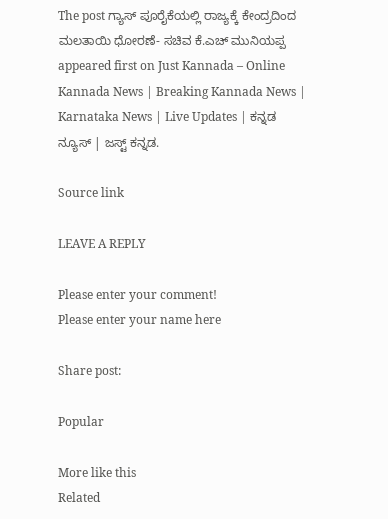The post ಗ್ಯಾಸ್ ಪೂರೈಕೆಯಲ್ಲಿ ರಾಜ್ಯಕ್ಕೆ ಕೇಂದ್ರದಿಂದ ಮಲತಾಯಿ ಧೋರಣೆ- ಸಚಿವ ಕೆ.ಎಚ್ ಮುನಿಯಪ್ಪ appeared first on Just Kannada – Online Kannada News | Breaking Kannada News | Karnataka News | Live Updates | ಕನ್ನಡ ನ್ಯೂಸ್ | ಜಸ್ಟ್ ಕನ್ನಡ.

Source link

LEAVE A REPLY

Please enter your comment!
Please enter your name here

Share post:

Popular

More like this
Related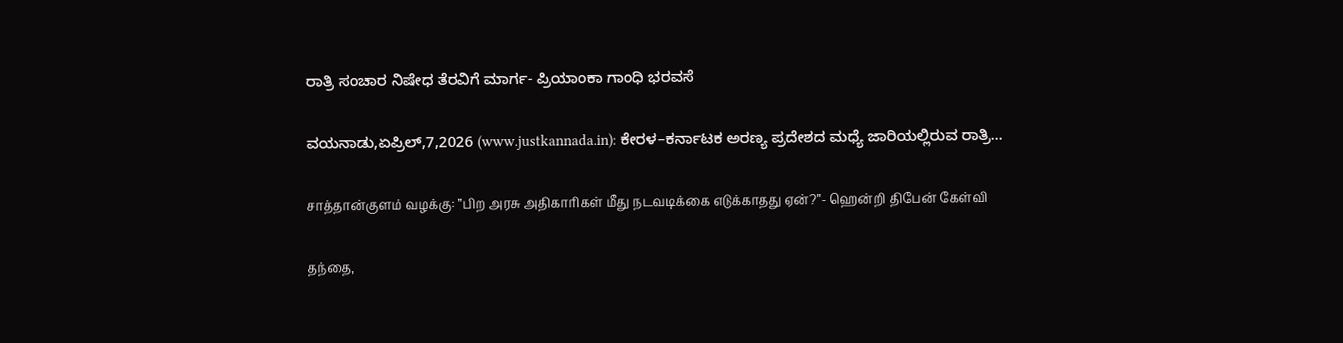ರಾತ್ರಿ ಸಂಚಾರ ನಿಷೇಧ ತೆರವಿಗೆ ಮಾರ್ಗ- ಪ್ರಿಯಾಂಕಾ ಗಾಂಧಿ ಭರವಸೆ

ವಯನಾಡು,ಏಪ್ರಿಲ್,7,2026 (www.justkannada.in): ಕೇರಳ–ಕರ್ನಾಟಕ ಅರಣ್ಯ ಪ್ರದೇಶದ ಮಧ್ಯೆ ಜಾರಿಯಲ್ಲಿರುವ ರಾತ್ರಿ...

சாத்தான்குளம் வழக்கு: ”பிற அரசு அதிகாரிகள் மீது நடவடிக்கை எடுக்காதது ஏன்?”- ஹென்றி திபேன் கேள்வி

தந்தை,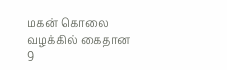மகன் கொலை வழக்கில் கைதான 9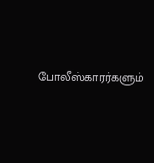போலீஸ்காரர்களும்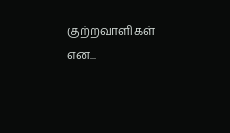குற்றவாளிகள் என...